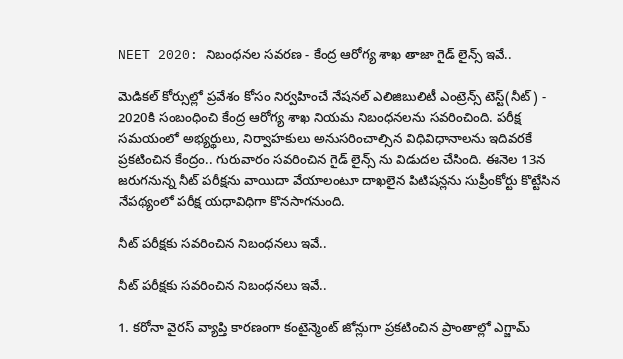NEET 2020: నిబంధనల సవరణ - కేంద్ర ఆరోగ్య శాఖ తాజా గైడ్ లైన్స్ ఇవే..

మెడికల్ కోర్సుల్లో ప్రవేశం కోసం నిర్వహించే నేషనల్ ఎలిజిబులిటీ ఎంట్రెన్స్ టెస్ట్(నీట్) - 2020కి సంబంధించి కేంద్ర ఆరోగ్య శాఖ నియమ నిబంధనలను సవరించింది. పరీక్ష సమయంలో అభ్యర్థులు, నిర్వాహకులు అనుసరించాల్సిన విధివిధానాలను ఇదివరకే ప్రకటించిన కేంద్రం.. గురువారం సవరించిన గైడ్ లైన్స్ ను విడుదల చేసింది. ఈనెల 13న జరుగనున్న నీట్ పరీక్షను వాయిదా వేయాలంటూ దాఖలైన పిటిషన్లను సుప్రీంకోర్టు కొట్టేసిన నేపథ్యంలో పరీక్ష యధావిధిగా కొనసాగనుంది.

నీట్ పరీక్షకు సవరించిన నిబంధనలు ఇవే..

నీట్ పరీక్షకు సవరించిన నిబంధనలు ఇవే..

1. కరోనా వైరస్ వ్యాప్తి కారణంగా కంటైన్మెంట్ జోన్లుగా ప్రకటించిన ప్రాంతాల్లో ఎగ్జామ్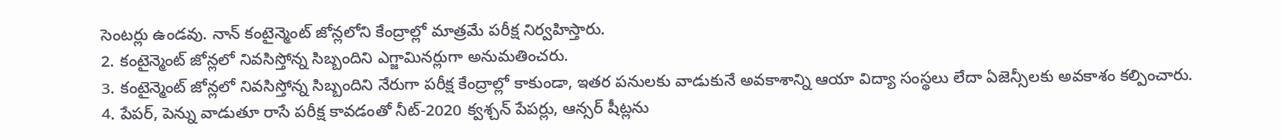సెంటర్లు ఉండవు. నాన్ కంటైన్మెంట్ జోన్లలోని కేంద్రాల్లో మాత్రమే పరీక్ష నిర్వహిస్తారు.
2. కంటైన్మెంట్ జోన్లలో నివసిస్తోన్న సిబ్బందిని ఎగ్జామినర్లుగా అనుమతించరు.
3. కంటైన్మెంట్ జోన్లలో నివసిస్తోన్న సిబ్బందిని నేరుగా పరీక్ష కేంద్రాల్లో కాకుండా, ఇతర పనులకు వాడుకునే అవకాశాన్ని ఆయా విద్యా సంస్థలు లేదా ఏజెన్సీలకు అవకాశం కల్పించారు.
4. పేపర్, పెన్ను వాడుతూ రాసే పరీక్ష కావడంతో నీట్-2020 క్వశ్చన్ పేపర్లు, ఆన్సర్ షీట్లను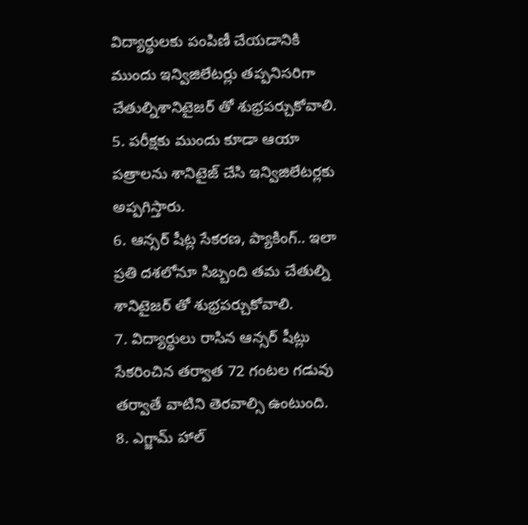విద్యార్థులకు పంపిణీ చేయడానికి ముందు ఇన్విజిలేటర్లు తప్పనిసరిగా చేతుల్నిశానిటైజర్ తో శుభ్రపర్చుకోవాలి.
5. పరీక్షకు ముందు కూడా ఆయా పత్రాలను శానిటైజ్ చేసి ఇన్విజిలేటర్లకు అప్పగిస్తారు.
6. ఆన్సర్ షీట్ల సేకరణ, ప్యాకింగ్.. ఇలా ప్రతి దశలోనూ సిబ్బంది తమ చేతుల్ని శానిటైజర్ తో శుభ్రపర్చుకోవాలి.
7. విద్యార్థులు రాసిన ఆన్సర్ షీట్లు సేకరించిన తర్వాత 72 గంటల గడువు తర్వాతే వాటిని తెరవాల్సి ఉంటుంది.
8. ఎగ్జామ్ హాల్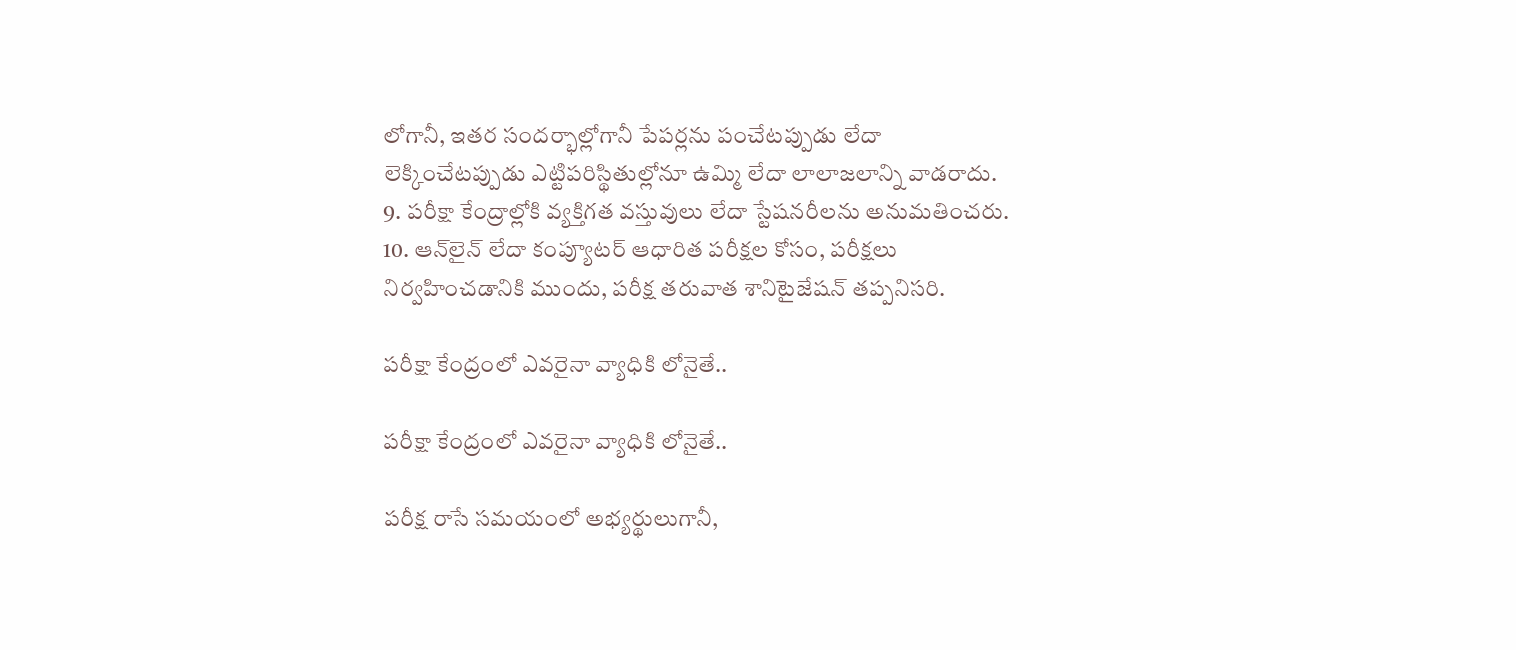లోగానీ, ఇతర సందర్భాల్లోగానీ పేపర్లను పంచేటప్పుడు లేదా లెక్కించేటప్పుడు ఎట్టిపరిస్థితుల్లోనూ ఉమ్మి లేదా లాలాజలాన్ని వాడరాదు.
9. పరీక్షా కేంద్రాల్లోకి వ్యక్తిగత వస్తువులు లేదా స్టేషనరీలను అనుమతించరు.
10. ఆన్‌లైన్ లేదా కంప్యూటర్ ఆధారిత పరీక్షల కోసం, పరీక్షలు నిర్వహించడానికి ముందు, పరీక్ష తరువాత శానిటైజేషన్ తప్పనిసరి.

పరీక్షా కేంద్రంలో ఎవరైనా వ్యాధికి లోనైతే..

పరీక్షా కేంద్రంలో ఎవరైనా వ్యాధికి లోనైతే..

పరీక్ష రాసే సమయంలో అభ్యర్థులుగానీ,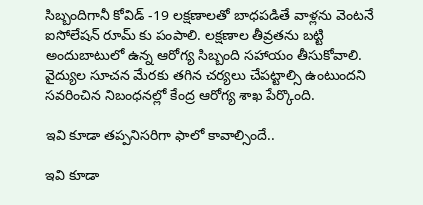సిబ్బందిగానీ కోవిడ్ -19 లక్షణాలతో బాధపడితే వాళ్లను వెంటనే ఐసోలేషన్ రూమ్ కు పంపాలి. లక్షణాల తీవ్రతను బట్టి అందుబాటులో ఉన్న ఆరోగ్య సిబ్బంది సహాయం తీసుకోవాలి. వైద్యుల సూచన మేరకు తగిన చర్యలు చేపట్టాల్సి ఉంటుందని సవరించిన నిబంధనల్లో కేంద్ర ఆరోగ్య శాఖ పేర్కొంది.

ఇవి కూడా తప్పనిసరిగా ఫాలో కావాల్సిందే..

ఇవి కూడా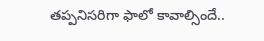తప్పనిసరిగా ఫాలో కావాల్సిందే..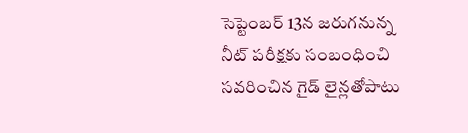సెప్టెంబర్ 13న జరుగనున్న నీట్ పరీక్షకు సంబంధించి సవరించిన గైడ్ లైన్లతోపాటు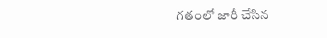గతంలో జారీ చేసిన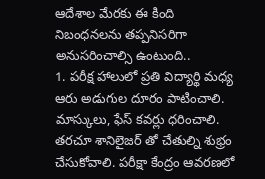ఆదేశాల మేరకు ఈ కింది నిబంధనలను తప్పనిసరిగా అనుసరించాల్సి ఉంటుంది..
1. పరీక్ష హాలులో ప్రతి విద్యార్థి మధ్య ఆరు అడుగుల దూరం పాటించాలి. మాస్కులు, ఫేస్ కవర్లు ధరించాలి. తరచూ శానిలైజర్ తో చేతుల్ని శుభ్రం చేసుకోవాలి. పరీక్షా కేంద్రం ఆవరణలో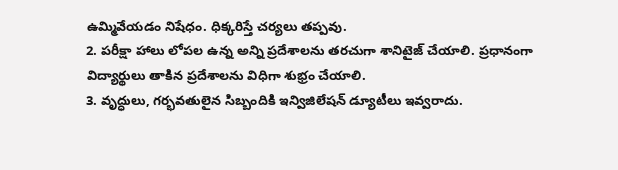ఉమ్మివేయడం నిషేధం. ధిక్కరిస్తే చర్యలు తప్పవు.
2. పరీక్షా హాలు లోపల ఉన్న అన్ని ప్రదేశాలను తరచుగా శానిటైజ్ చేయాలి. ప్రధానంగా విద్యార్థులు తాకిన ప్రదేశాలను విధిగా శుభ్రం చేయాలి.
3. వృద్ధులు, గర్భవతులైన సిబ్బందికి ఇన్విజిలేషన్ డ్యూటీలు ఇవ్వరాదు.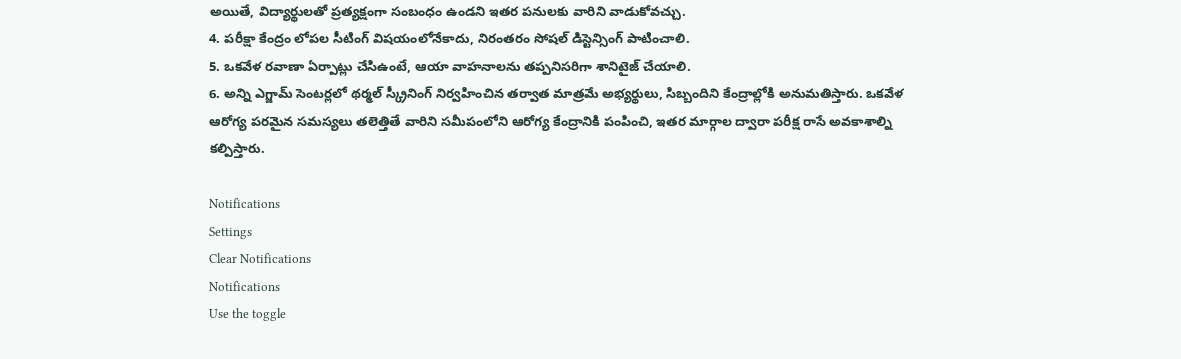అయితే, విద్యార్థులతో ప్రత్యక్షంగా సంబంధం ఉండని ఇతర పనులకు వారిని వాడుకోవచ్చు.
4. పరీక్షా కేంద్రం లోపల సీటింగ్ విషయంలోనేకాదు, నిరంతరం సోషల్ డిస్టెన్సింగ్ పాటించాలి.
5. ఒకవేళ రవాణా ఏర్పాట్లు చేసిఉంటే, ఆయా వాహనాలను తప్పనిసరిగా శానిటైజ్ చేయాలి.
6. అన్ని ఎగ్జామ్ సెంటర్లలో థర్మల్ స్క్రీనింగ్ నిర్వహించిన తర్వాత మాత్రమే అభ్యర్థులు, సిబ్బందిని కేంద్రాల్లోకి అనుమతిస్తారు. ఒకవేళ ఆరోగ్య పరమైన సమస్యలు తలెత్తితే వారిని సమీపంలోని ఆరోగ్య కేంద్రానికి పంపించి, ఇతర మార్గాల ద్వారా పరీక్ష రాసే అవకాశాల్ని కల్పిస్తారు.

Notifications
Settings
Clear Notifications
Notifications
Use the toggle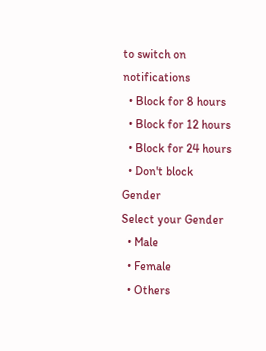to switch on notifications
  • Block for 8 hours
  • Block for 12 hours
  • Block for 24 hours
  • Don't block
Gender
Select your Gender
  • Male
  • Female
  • Others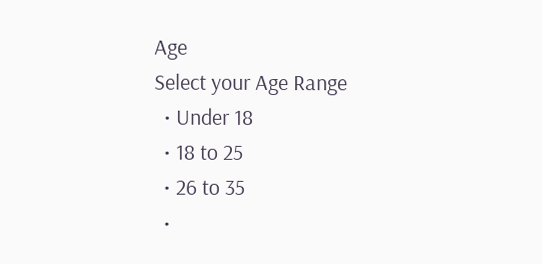Age
Select your Age Range
  • Under 18
  • 18 to 25
  • 26 to 35
  •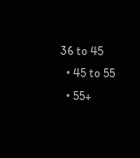36 to 45
  • 45 to 55
  • 55+